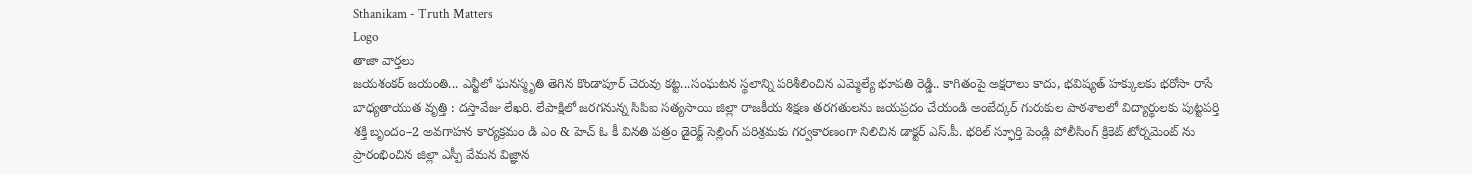Sthanikam - Truth Matters
Logo
తాజా వార్తలు
జయశంకర్ జయంతి... ఎన్జీలో ఘనస్మృతి తెగిన కొండాపూర్ చెరువు కట్ట...సంఘటన స్థలాన్ని పరిశీలించిన ఎమ్మెల్యే భూపతి రెడ్డి.. కాగితంపై అక్షరాలు కాదు, భవిష్యత్‌ హక్కులకు భరోసా రాసే బాధ్యతాయుత వృత్తి : దస్తావేజు లేఖరి. లేపాక్షిలో జరగనున్న సిపిఐ సత్యసాయి జిల్లా రాజకీయ శిక్షణ తరగతులను జయప్రదం చేయండి అంబేద్కర్ గురుకుల పాఠశాలలో విద్యార్థులకు పుట్టపర్తి శక్తి బృందం–2 అవగాహన కార్యక్రమం డి ఎం & హెచ్ ఓ కీ వినతి పత్రం డైరెక్ట్ సెల్లింగ్ పరిశ్రమకు గర్వకారణంగా నిలిచిన డాక్టర్ ఎస్.పీ. భరిల్ స్ఫూర్తి పెండ్లి పోలీసింగ్ క్రికెట్ టోర్నమెంట్ ను ప్రారంభించిన జిల్లా ఎస్పీ వేమన విజ్ఞాన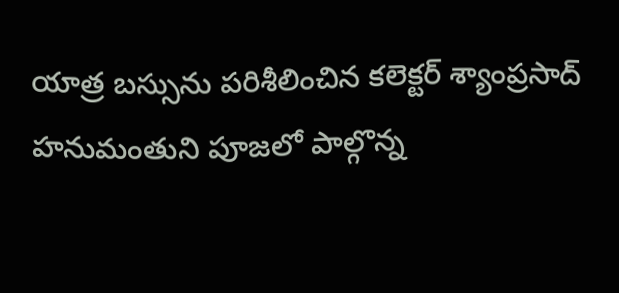యాత్ర బస్సును పరిశీలించిన కలెక్టర్ శ్యాంప్రసాద్ హనుమంతుని పూజలో పాల్గొన్న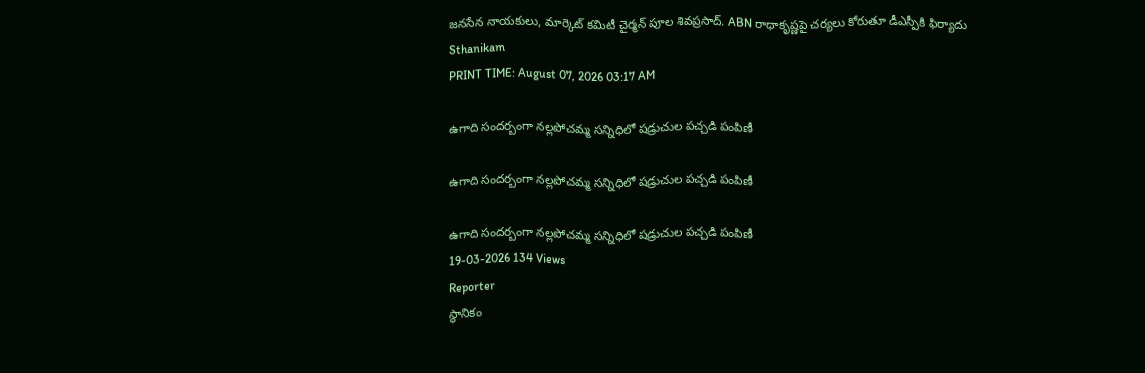జనసేన నాయకులు, మార్కెట్ కమిటీ చైర్మన్ పూల శివప్రసాద్. ABN రాధాకృష్ణపై చర్యలు కోరుతూ డీఎస్పీకి ఫిర్యాదు
Sthanikam
PRINT TIME: August 07, 2026 03:17 AM

ఉగాది సందర్బంగా నల్లపోచమ్మ సన్నిధిలో షడ్రుచుల పచ్చడి పంపిణీ

ఉగాది సందర్బంగా నల్లపోచమ్మ సన్నిధిలో షడ్రుచుల పచ్చడి పంపిణీ

ఉగాది సందర్బంగా నల్లపోచమ్మ సన్నిధిలో షడ్రుచుల పచ్చడి పంపిణీ
19-03-2026 134 Views
Reporter
స్థానికం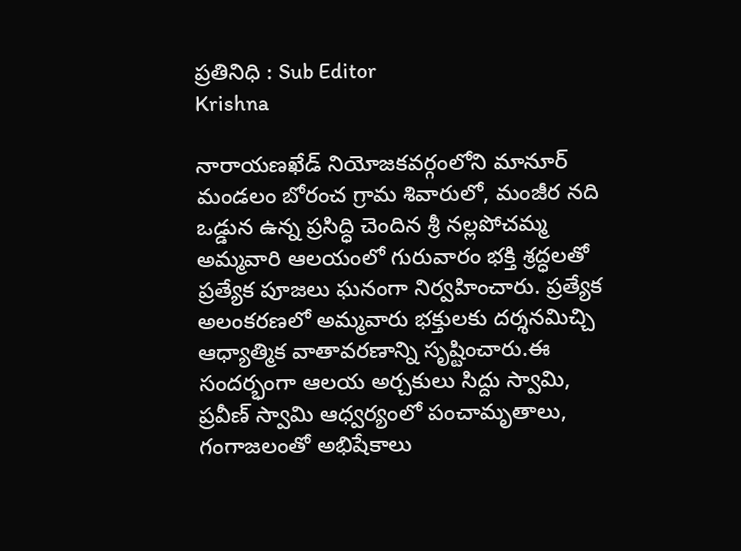ప్రతినిధి : Sub Editor
Krishna

నారాయణఖేడ్ నియోజకవర్గంలోని మానూర్ మండలం బోరంచ గ్రామ శివారులో, మంజీర నది ఒడ్డున ఉన్న ప్రసిద్ధి చెందిన శ్రీ నల్లపోచమ్మ అమ్మవారి ఆలయంలో గురువారం భక్తి శ్రద్ధలతో ప్రత్యేక పూజలు ఘనంగా నిర్వహించారు. ప్రత్యేక అలంకరణలో అమ్మవారు భక్తులకు దర్శనమిచ్చి ఆధ్యాత్మిక వాతావరణాన్ని సృష్టించారు.ఈ సందర్భంగా ఆలయ అర్చకులు సిద్దు స్వామి, ప్రవీణ్ స్వామి ఆధ్వర్యంలో పంచామృతాలు, గంగాజలంతో అభిషేకాలు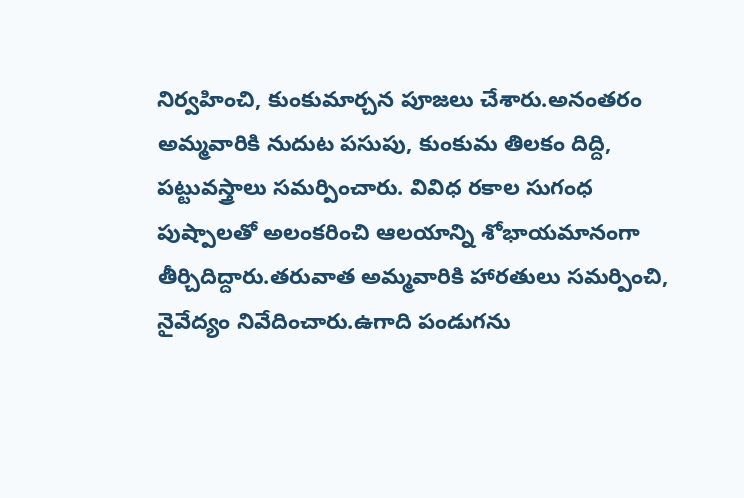నిర్వహించి, కుంకుమార్చన పూజలు చేశారు.అనంతరం అమ్మవారికి నుదుట పసుపు, కుంకుమ తిలకం దిద్ది, పట్టువస్త్రాలు సమర్పించారు. వివిధ రకాల సుగంధ పుష్పాలతో అలంకరించి ఆలయాన్ని శోభాయమానంగా తీర్చిదిద్దారు.తరువాత అమ్మవారికి హారతులు సమర్పించి, నైవేద్యం నివేదించారు.ఉగాది పండుగను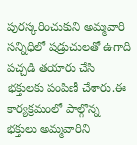పురస్కరించుకుని అమ్మవారి సన్నిధిలో షడ్రుచులతో ఉగాది పచ్చడి తయారు చేసి భక్తులకు పంపిణీ చేశారు.ఈ కార్యక్రమంలో పాల్గొన్న భక్తులు అమ్మవారిని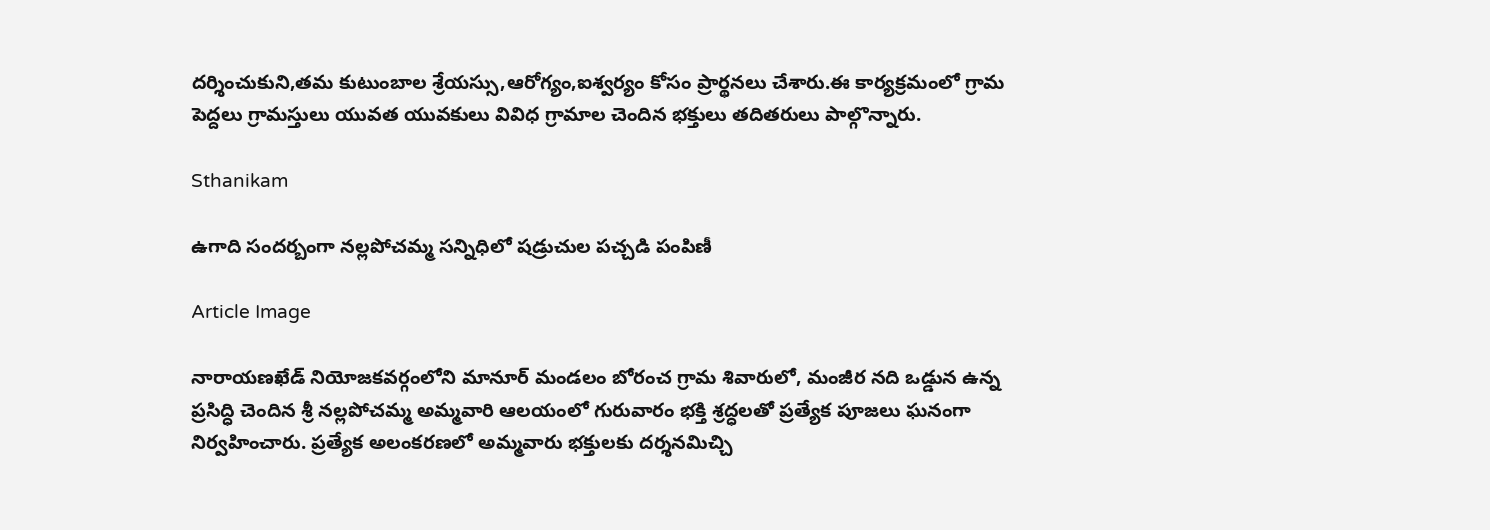దర్శించుకుని,తమ కుటుంబాల శ్రేయస్సు,ఆరోగ్యం,ఐశ్వర్యం కోసం ప్రార్థనలు చేశారు.ఈ కార్యక్రమంలో గ్రామ పెద్దలు గ్రామస్తులు యువత యువకులు వివిధ గ్రామాల చెందిన భక్తులు తదితరులు పాల్గొన్నారు.

Sthanikam

ఉగాది సందర్బంగా నల్లపోచమ్మ సన్నిధిలో షడ్రుచుల పచ్చడి పంపిణీ

Article Image

నారాయణఖేడ్ నియోజకవర్గంలోని మానూర్ మండలం బోరంచ గ్రామ శివారులో, మంజీర నది ఒడ్డున ఉన్న ప్రసిద్ధి చెందిన శ్రీ నల్లపోచమ్మ అమ్మవారి ఆలయంలో గురువారం భక్తి శ్రద్ధలతో ప్రత్యేక పూజలు ఘనంగా నిర్వహించారు. ప్రత్యేక అలంకరణలో అమ్మవారు భక్తులకు దర్శనమిచ్చి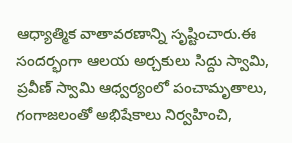ఆధ్యాత్మిక వాతావరణాన్ని సృష్టించారు.ఈ సందర్భంగా ఆలయ అర్చకులు సిద్దు స్వామి, ప్రవీణ్ స్వామి ఆధ్వర్యంలో పంచామృతాలు, గంగాజలంతో అభిషేకాలు నిర్వహించి,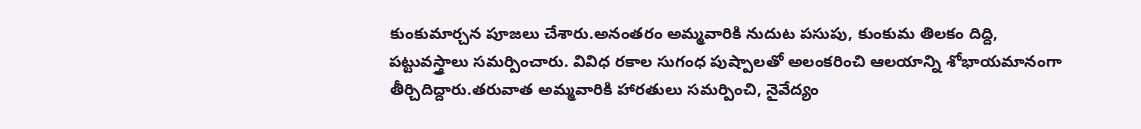కుంకుమార్చన పూజలు చేశారు.అనంతరం అమ్మవారికి నుదుట పసుపు, కుంకుమ తిలకం దిద్ది, పట్టువస్త్రాలు సమర్పించారు. వివిధ రకాల సుగంధ పుష్పాలతో అలంకరించి ఆలయాన్ని శోభాయమానంగా తీర్చిదిద్దారు.తరువాత అమ్మవారికి హారతులు సమర్పించి, నైవేద్యం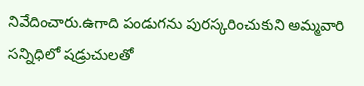నివేదించారు.ఉగాది పండుగను పురస్కరించుకుని అమ్మవారి సన్నిధిలో షడ్రుచులతో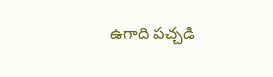ఉగాది పచ్చడి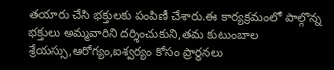తయారు చేసి భక్తులకు పంపిణీ చేశారు.ఈ కార్యక్రమంలో పాల్గొన్న భక్తులు అమ్మవారిని దర్శించుకుని,తమ కుటుంబాల శ్రేయస్సు,ఆరోగ్యం,ఐశ్వర్యం కోసం ప్రార్థనలు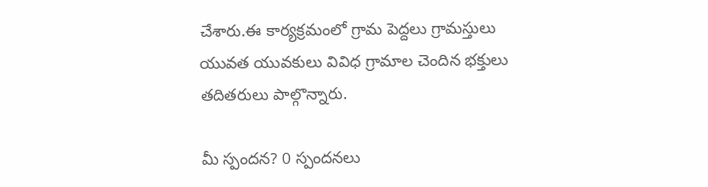చేశారు.ఈ కార్యక్రమంలో గ్రామ పెద్దలు గ్రామస్తులు యువత యువకులు వివిధ గ్రామాల చెందిన భక్తులు తదితరులు పాల్గొన్నారు.

మీ స్పందన? 0 స్పందనలు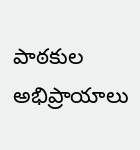పాఠకుల అభిప్రాయాలు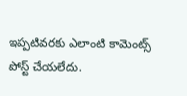ఇప్పటివరకు ఎలాంటి కామెంట్స్ పోస్ట్ చేయలేదు.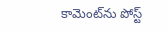కామెంట్‌ను పోస్ట్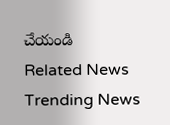చేయండి
Related News
Trending News